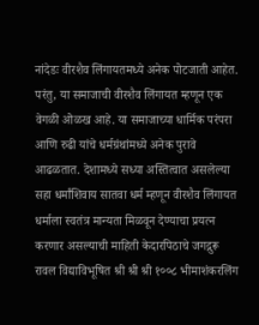नांदेडः वीरशैव लिंगायतमध्ये अनेक पोटजाती आहेत. परंतु, या समाजाची वीरशैव लिंगायत म्हणून एक वेगळी ओळख आहे. या समाजाच्या धार्मिक परंपरा आणि रुढी यांचे धर्मग्रंथांमध्ये अनेक पुरावे आढळतात. देशामध्ये सध्या अस्तित्वात असलेल्या सहा धर्मांशिवाय सातवा धर्म म्हणून वीरशैव लिंगायत धर्माला स्वतंत्र मान्यता मिळवून देण्याचा प्रयत्न करणार असल्याची माहिती केदारपिठाचे जगद्गुरू रावल विद्याविभूषित श्री श्री श्री १००८ भीमाशंकरलिंग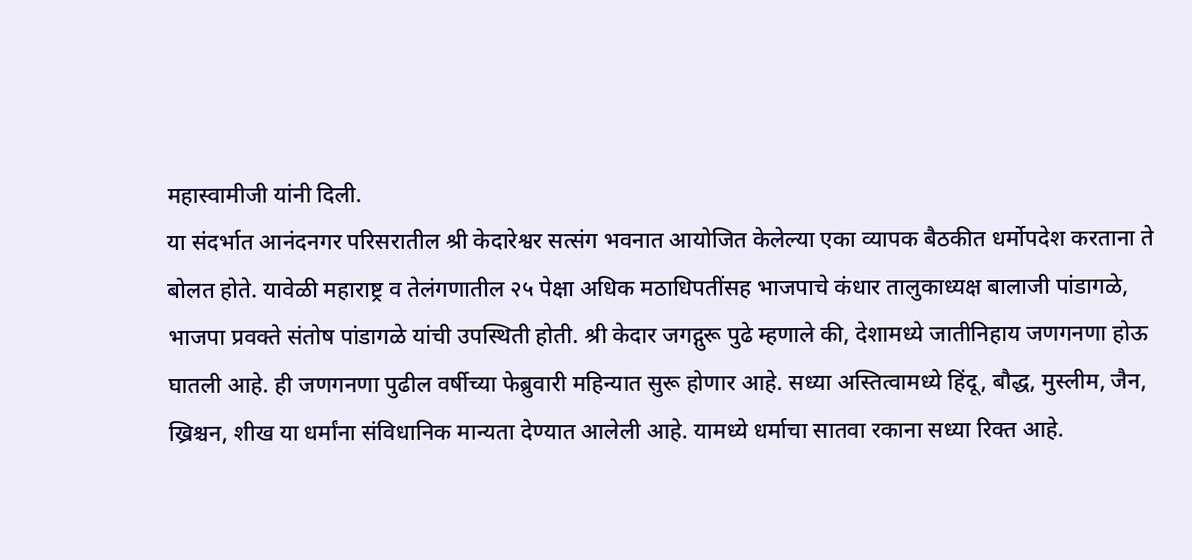महास्वामीजी यांनी दिली.
या संदर्भात आनंदनगर परिसरातील श्री केदारेश्वर सत्संग भवनात आयोजित केलेल्या एका व्यापक बैठकीत धर्मोपदेश करताना ते बोलत होते. यावेळी महाराष्ट्र व तेलंगणातील २५ पेक्षा अधिक मठाधिपतींसह भाजपाचे कंधार तालुकाध्यक्ष बालाजी पांडागळे, भाजपा प्रवक्ते संतोष पांडागळे यांची उपस्थिती होती. श्री केदार जगद्गुरू पुढे म्हणाले की, देशामध्ये जातीनिहाय जणगनणा होऊ घातली आहे. ही जणगनणा पुढील वर्षीच्या फेब्रुवारी महिन्यात सुरू होणार आहे. सध्या अस्तित्वामध्ये हिंदू, बौद्ध, मुस्लीम, जैन, ख्रिश्चन, शीख या धर्मांना संविधानिक मान्यता देण्यात आलेली आहे. यामध्ये धर्माचा सातवा रकाना सध्या रिक्त आहे.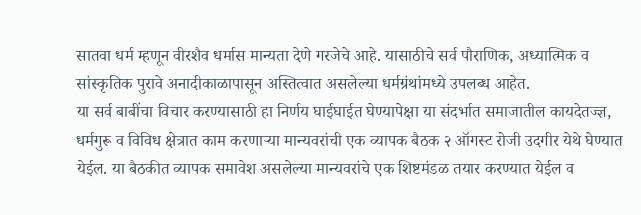सातवा धर्म म्हणून वीरशैव धर्मास मान्यता देणे गरजेचे आहे. यासाठीचे सर्व पौराणिक, अध्यात्मिक व सांस्कृतिक पुरावे अनादीकाळापासून अस्तित्वात असलेल्या धर्मग्रंथांमध्ये उपलब्ध आहेत.
या सर्व बाबींचा विचार करण्यासाठी हा निर्णय घाईघाईत घेण्यापेक्षा या संदर्भात समाजातील कायदेतज्ज्ञ, धर्मगुरू व विविध क्षेत्रात काम करणाऱ्या मान्यवरांची एक व्यापक बैठक २ ऑगस्ट रोजी उदगीर येथे घेण्यात येईल. या बैठकीत व्यापक समावेश असलेल्या मान्यवरांचे एक शिष्टमंडळ तयार करण्यात येईल व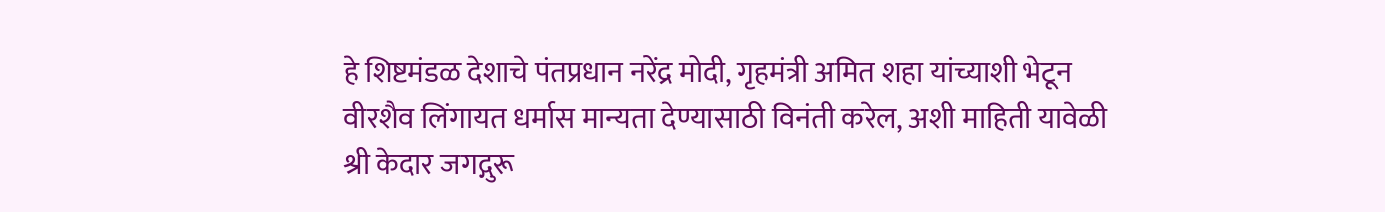हे शिष्टमंडळ देशाचे पंतप्रधान नरेंद्र मोदी, गृहमंत्री अमित शहा यांच्याशी भेटून वीरशैव लिंगायत धर्मास मान्यता देण्यासाठी विनंती करेल, अशी माहिती यावेळी श्री केदार जगद्गुरू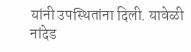यांनी उपस्थितांना दिली. यावेळी नांदेड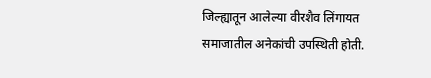जिल्ह्यातून आलेल्या वीरशैव लिंगायत समाजातील अनेकांची उपस्थिती होती.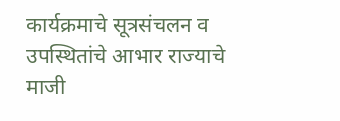कार्यक्रमाचे सूत्रसंचलन व उपस्थितांचे आभार राज्याचे माजी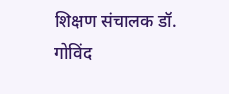शिक्षण संचालक डॉ. गोविंद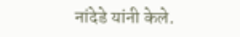नांदेडे यांनी केले.